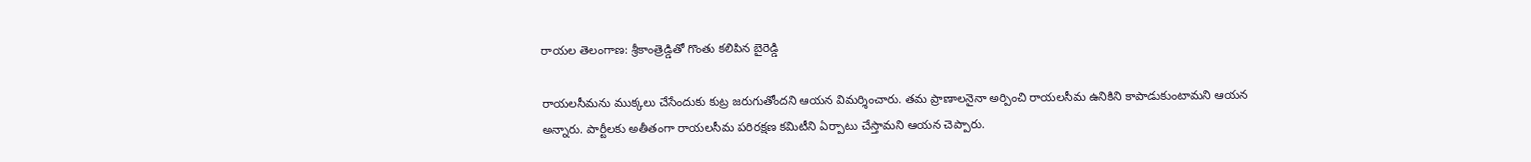రాయల తెలంగాణ: శ్రీకాంత్రెడ్డితో గొంతు కలిపిన బైరెడ్డి

రాయలసీమను ముక్కలు చేసేందుకు కుట్ర జరుగుతోందని ఆయన విమర్శించారు. తమ ప్రాణాలనైనా అర్పించి రాయలసీమ ఉనికిని కాపాడుకుంటామని ఆయన అన్నారు. పార్టీలకు అతీతంగా రాయలసీమ పరిరక్షణ కమిటీని ఏర్పాటు చేస్తామని ఆయన చెప్పారు.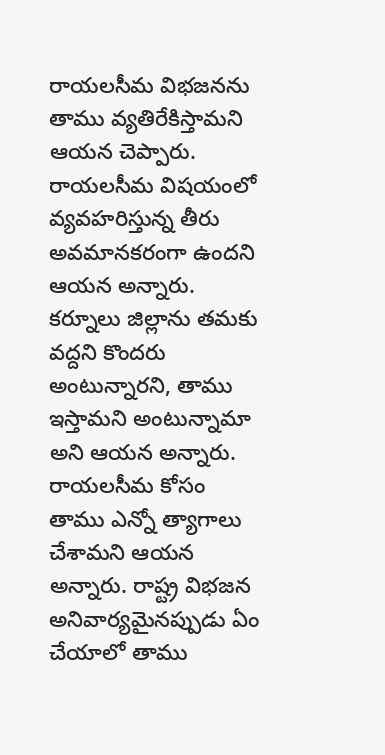రాయలసీమ విభజనను తాము వ్యతిరేకిస్తామని ఆయన చెప్పారు. రాయలసీమ విషయంలో వ్యవహరిస్తున్న తీరు అవమానకరంగా ఉందని ఆయన అన్నారు.
కర్నూలు జిల్లాను తమకు వద్దని కొందరు అంటున్నారని, తాము ఇస్తామని అంటున్నామా అని ఆయన అన్నారు. రాయలసీమ కోసం తాము ఎన్నో త్యాగాలు చేశామని ఆయన అన్నారు. రాష్ట్ర విభజన అనివార్యమైనప్పుడు ఏం చేయాలో తాము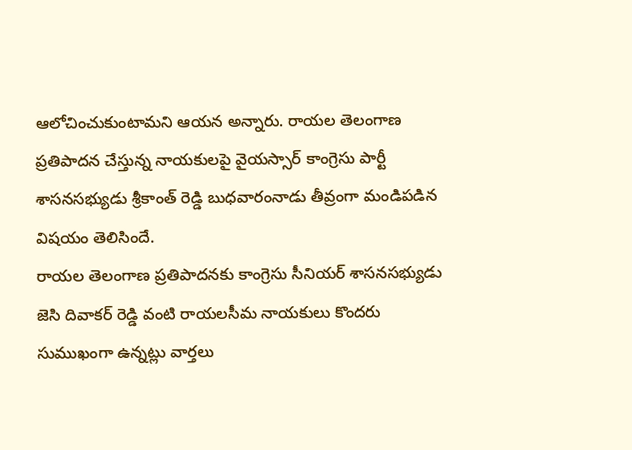ఆలోచించుకుంటామని ఆయన అన్నారు. రాయల తెలంగాణ ప్రతిపాదన చేస్తున్న నాయకులపై వైయస్సార్ కాంగ్రెసు పార్టీ శాసనసభ్యుడు శ్రీకాంత్ రెడ్డి బుధవారంనాడు తీవ్రంగా మండిపడిన విషయం తెలిసిందే.
రాయల తెలంగాణ ప్రతిపాదనకు కాంగ్రెసు సీనియర్ శాసనసభ్యుడు జెసి దివాకర్ రెడ్డి వంటి రాయలసీమ నాయకులు కొందరు సుముఖంగా ఉన్నట్లు వార్తలు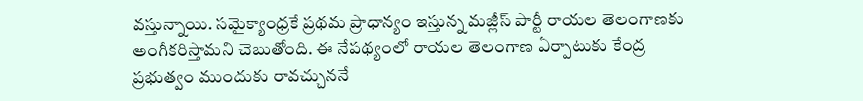వస్తున్నాయి. సమైక్యాంధ్రకే ప్రథమ ప్రాధాన్యం ఇస్తున్న మజ్లీస్ పార్టీ రాయల తెలంగాణకు అంగీకరిస్తామని చెబుతోంది. ఈ నేపథ్యంలో రాయల తెలంగాణ ఏర్పాటుకు కేంద్ర ప్రభుత్వం ముందుకు రావచ్చుననే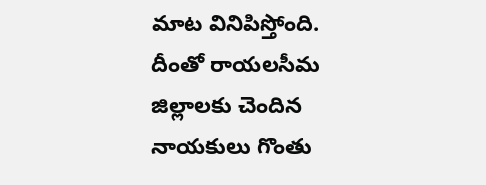మాట వినిపిస్తోంది. దీంతో రాయలసీమ జిల్లాలకు చెందిన నాయకులు గొంతు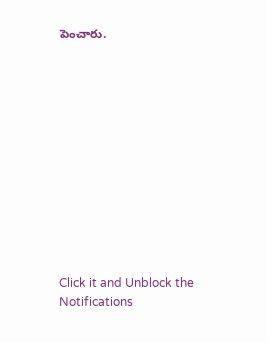పెంచారు.












Click it and Unblock the Notifications